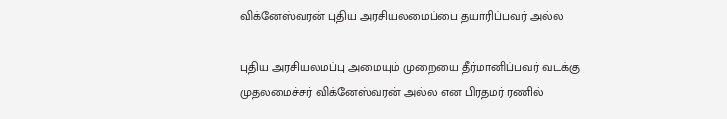விக்னேஸ்வரன் புதிய அரசியலமைப்பை தயாரிப்பவர் அல்ல

புதிய அரசியலமப்பு அமையும் முறையை தீர்மானிப்பவர் வடக்கு முதலமைச்சர் விக்னேஸ்வரன் அல்ல என பிரதமர் ரணில்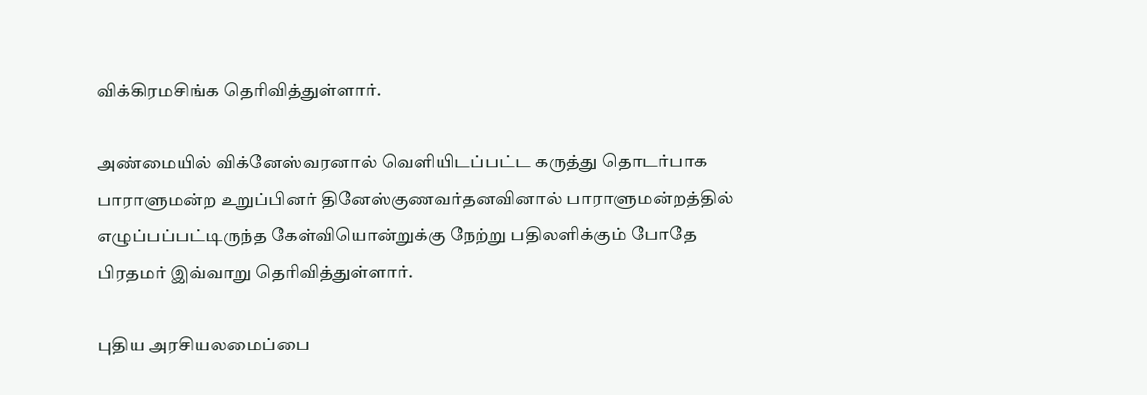விக்கிரமசிங்க தெரிவித்துள்ளார்.

அண்மையில் விக்னேஸ்வரனால் வெளியிடப்பட்ட கருத்து தொடர்பாக பாராளுமன்ற உறுப்பினர் தினேஸ்குணவர்தனவினால் பாராளுமன்றத்தில் எழுப்பப்பட்டிருந்த கேள்வியொன்றுக்கு நேற்று பதிலளிக்கும் போதே பிரதமர் இவ்வாறு தெரிவித்துள்ளார்.

புதிய அரசியலமைப்பை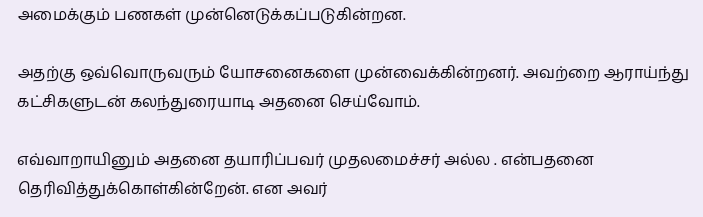அமைக்கும் பணகள் முன்னெடுக்கப்படுகின்றன.

அதற்கு ஒவ்வொருவரும் யோசனைகளை முன்வைக்கின்றனர். அவற்றை ஆராய்ந்து கட்சிகளுடன் கலந்துரையாடி அதனை செய்வோம்.

எவ்வாறாயினும் அதனை தயாரிப்பவர் முதலமைச்சர் அல்ல . என்பதனை தெரிவித்துக்கொள்கின்றேன். என அவர்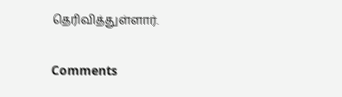தெரிவித்துள்ளார்.

Comments